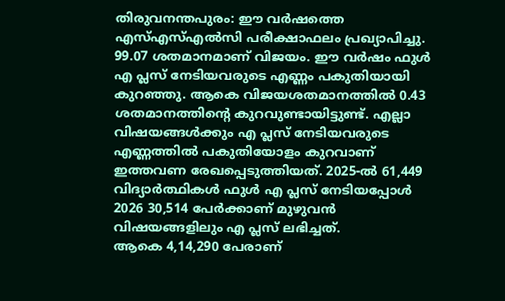തിരുവനന്തപുരം: ഈ വർഷത്തെ എസ്എസ്എൽസി പരീക്ഷാഫലം പ്രഖ്യാപിച്ചു. 99.07 ശതമാനമാണ് വിജയം. ഈ വർഷം ഫുൾ എ പ്ലസ് നേടിയവരുടെ എണ്ണം പകുതിയായി കുറഞ്ഞു. ആകെ വിജയശതമാനത്തിൽ 0.43 ശതമാനത്തിന്റെ കുറവുണ്ടായിട്ടുണ്ട്. എല്ലാ വിഷയങ്ങൾക്കും എ പ്ലസ് നേടിയവരുടെ എണ്ണത്തിൽ പകുതിയോളം കുറവാണ് ഇത്തവണ രേഖപ്പെടുത്തിയത്. 2025-ൽ 61,449 വിദ്യാർത്ഥികൾ ഫുൾ എ പ്ലസ് നേടിയപ്പോൾ 2026 30,514 പേർക്കാണ് മുഴുവൻ വിഷയങ്ങളിലും എ പ്ലസ് ലഭിച്ചത്.
ആകെ 4,14,290 പേരാണ്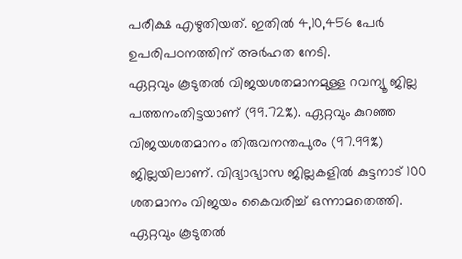പരീക്ഷ എഴുതിയത്. ഇതിൽ 4,10,456 പേർ ഉപരിപഠനത്തിന് അർഹത നേടി.
ഏറ്റവും കൂടുതൽ വിജയശതമാനമുള്ള റവന്യൂ ജില്ല പത്തനംതിട്ടയാണ് (99.72%). ഏറ്റവും കുറഞ്ഞ വിജയശതമാനം തിരുവനന്തപുരം (97.99%) ജില്ലയിലാണ്. വിദ്യാഭ്യാസ ജില്ലകളിൽ കുട്ടനാട് 100 ശതമാനം വിജയം കൈവരിച്ച് ഒന്നാമതെത്തി.
ഏറ്റവും കൂടുതൽ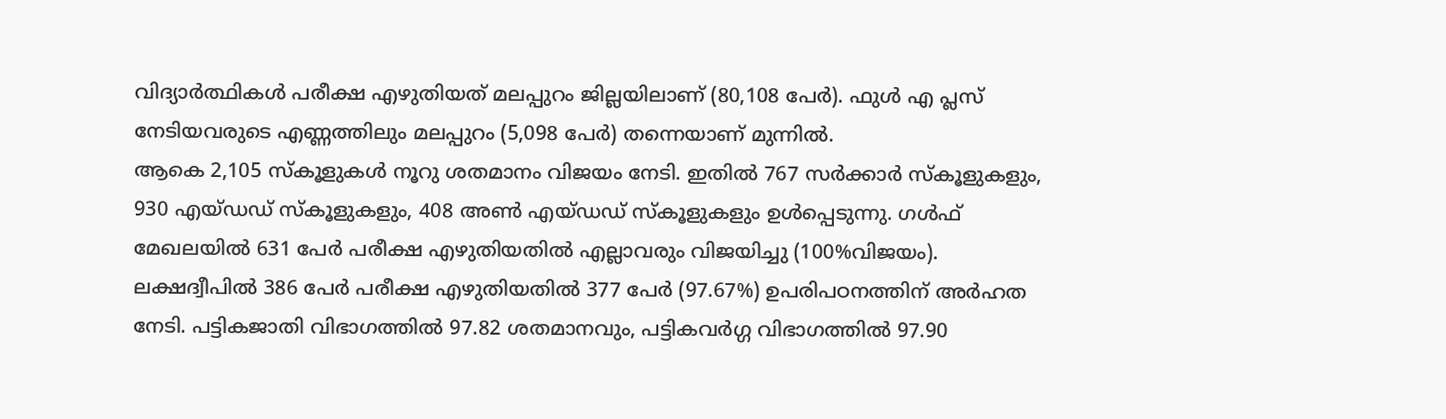വിദ്യാർത്ഥികൾ പരീക്ഷ എഴുതിയത് മലപ്പുറം ജില്ലയിലാണ് (80,108 പേർ). ഫുൾ എ പ്ലസ് നേടിയവരുടെ എണ്ണത്തിലും മലപ്പുറം (5,098 പേർ) തന്നെയാണ് മുന്നിൽ.
ആകെ 2,105 സ്കൂളുകൾ നൂറു ശതമാനം വിജയം നേടി. ഇതിൽ 767 സർക്കാർ സ്കൂളുകളും, 930 എയ്ഡഡ് സ്കൂളുകളും, 408 അൺ എയ്ഡഡ് സ്കൂളുകളും ഉൾപ്പെടുന്നു. ഗൾഫ് മേഖലയിൽ 631 പേർ പരീക്ഷ എഴുതിയതിൽ എല്ലാവരും വിജയിച്ചു (100%വിജയം). ലക്ഷദ്വീപിൽ 386 പേർ പരീക്ഷ എഴുതിയതിൽ 377 പേർ (97.67%) ഉപരിപഠനത്തിന് അർഹത നേടി. പട്ടികജാതി വിഭാഗത്തിൽ 97.82 ശതമാനവും, പട്ടികവർഗ്ഗ വിഭാഗത്തിൽ 97.90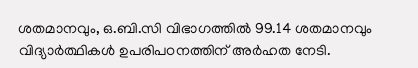ശതമാനവും, ഒ.ബി.സി വിഭാഗത്തിൽ 99.14 ശതമാനവും വിദ്യാർത്ഥികൾ ഉപരിപഠനത്തിന് അർഹത നേടി.